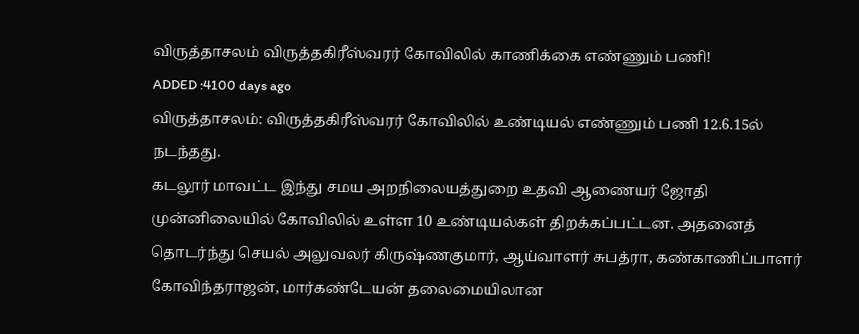விருத்தாசலம் விருத்தகிரீஸ்வரர் கோவிலில் காணிக்கை எண்ணும் பணி!
ADDED :4100 days ago
விருத்தாசலம்: விருத்தகிரீஸ்வரர் கோவிலில் உண்டியல் எண்ணும் பணி 12.6.15ல் நடந்தது.
கடலூர் மாவட்ட இந்து சமய அறநிலையத்துறை உதவி ஆணையர் ஜோதி முன்னிலையில் கோவிலில் உள்ள 10 உண்டியல்கள் திறக்கப்பட்டன. அதனைத் தொடர்ந்து செயல் அலுவலர் கிருஷ்ணகுமார், ஆய்வாளர் சுபத்ரா, கண்காணிப்பாளர் கோவிந்தராஜன், மார்கண்டேயன் தலைமையிலான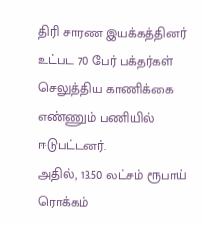திரி சாரண இயக்கத்தினர் உட்பட 70 பேர் பக்தர்கள் செலுத்திய காணிக்கை எண்ணும் பணியில் ஈடுபட்டனர்.
அதில், 13.50 லட்சம் ரூபாய் ரொக்கம்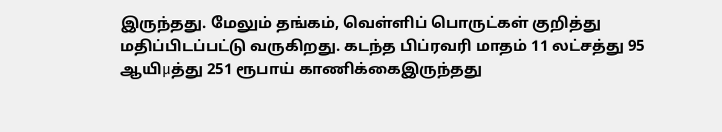இருந்தது. மேலும் தங்கம், வெள்ளிப் பொருட்கள் குறித்து
மதிப்பிடப்பட்டு வருகிறது. கடந்த பிப்ரவரி மாதம் 11 லட்சத்து 95 ஆயிμத்து 251 ரூபாய் காணிக்கைஇருந்தது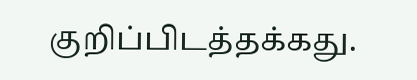குறிப்பிடத்தக்கது.